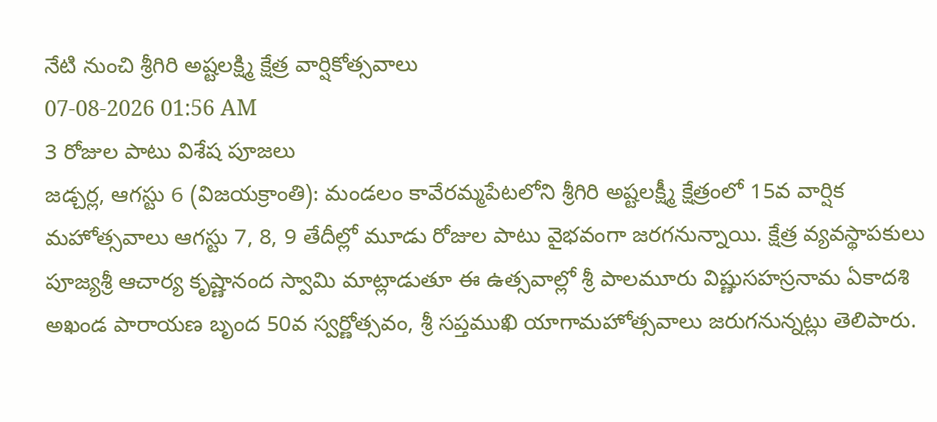నేటి నుంచి శ్రీగిరి అష్టలక్ష్మి క్షేత్ర వార్షికోత్సవాలు
07-08-2026 01:56 AM
3 రోజుల పాటు విశేష పూజలు
జడ్చర్ల, ఆగస్టు 6 (విజయక్రాంతి): మండలం కావేరమ్మపేటలోని శ్రీగిరి అష్టలక్ష్మీ క్షేత్రంలో 15వ వార్షిక మహోత్సవాలు ఆగస్టు 7, 8, 9 తేదీల్లో మూడు రోజుల పాటు వైభవంగా జరగనున్నాయి. క్షేత్ర వ్యవస్థాపకులు పూజ్యశ్రీ ఆచార్య కృష్ణానంద స్వామి మాట్లాడుతూ ఈ ఉత్సవాల్లో శ్రీ పాలమూరు విష్ణుసహస్రనామ ఏకాదశి అఖండ పారాయణ బృంద 50వ స్వర్ణోత్సవం, శ్రీ సప్తముఖి యాగామహోత్సవాలు జరుగనున్నట్లు తెలిపారు.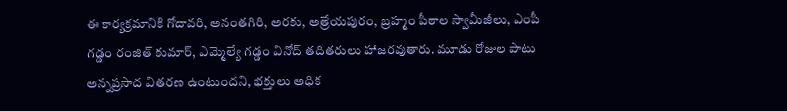ఈ కార్యక్రమానికి గోదావరి, అనంతగిరి, అరకు, అత్రేయపురం, బ్రహ్మం పీఠాల స్వామీజీలు, ఎంపీ గడ్డం రంజిత్ కుమార్, ఎమ్మెల్యే గడ్డం వినోద్ తదితరులు హాజరవుతారు. మూడు రోజుల పాటు అన్నప్రసాద వితరణ ఉంటుందని, భక్తులు అధిక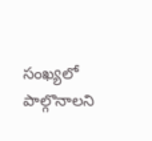సంఖ్యలో పాల్గొనాలని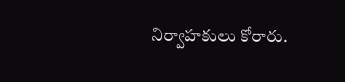నిర్వాహకులు కోరారు.